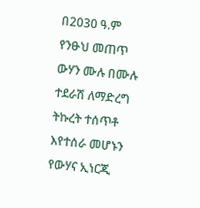በ2030 ዓ.ም የንፁህ መጠጥ ውሃን ሙሉ በሙሉ ተደራሽ ለማድረግ ትኩረት ተሰጥቶ እየተሰራ መሆኑን የውሃና ኢነርጂ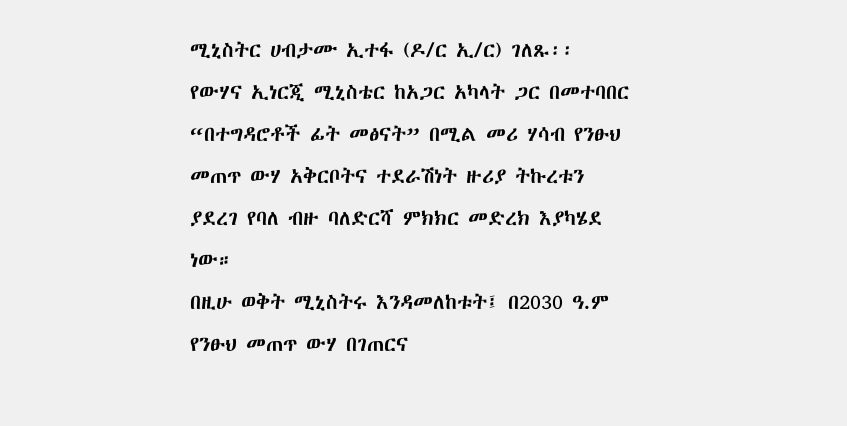ሚኒስትር ሀብታሙ ኢተፋ (ዶ/ር ኢ/ር) ገለጹ፡፡
የውሃና ኢነርጂ ሚኒስቴር ከአጋር አካላት ጋር በመተባበር “በተግዳሮቶች ፊት መፅናት” በሚል መሪ ሃሳብ የንፁህ መጠጥ ውሃ አቅርቦትና ተደራሽነት ዙሪያ ትኩረቱን ያደረገ የባለ ብዙ ባለድርሻ ምክክር መድረክ እያካሄደ ነው።
በዚሁ ወቅት ሚኒስትሩ እንዳመለከቱት፤ በ2030 ዓ.ም የንፁህ መጠጥ ውሃ በገጠርና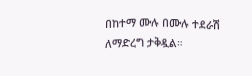በከተማ ሙሉ በሙሉ ተደራሽ ለማድረግ ታቅዷል።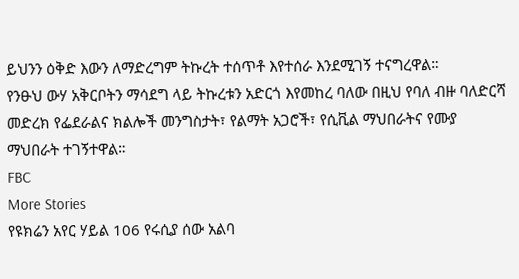ይህንን ዕቅድ እውን ለማድረግም ትኩረት ተሰጥቶ እየተሰራ እንደሚገኝ ተናግረዋል።
የንፁህ ውሃ አቅርቦትን ማሳደግ ላይ ትኩረቱን አድርጎ እየመከረ ባለው በዚህ የባለ ብዙ ባለድርሻ መድረክ የፌደራልና ክልሎች መንግስታት፣ የልማት አጋሮች፣ የሲቪል ማህበራትና የሙያ ማህበራት ተገኝተዋል።
FBC
More Stories
የዩክሬን አየር ሃይል 106 የሩሲያ ሰው አልባ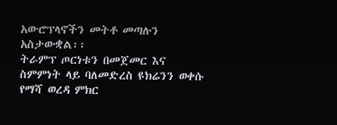አውሮፕላኖችን መትቶ መጣሉን አስታውቋል፡፡
ትራምፕ ጦርነቱን በመጀመር እና ስምምነት ላይ ባለመድረስ ዩክሬንን ወቀሱ
የማሻ ወረዳ ምክር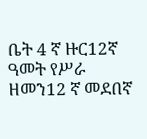ቤት 4 ኛ ዙር12ኛ ዓመት የሥራ ዘመን12 ኛ መደበኛ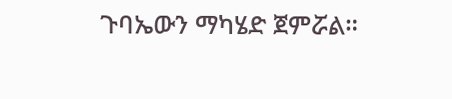ጉባኤውን ማካሄድ ጀምሯል።